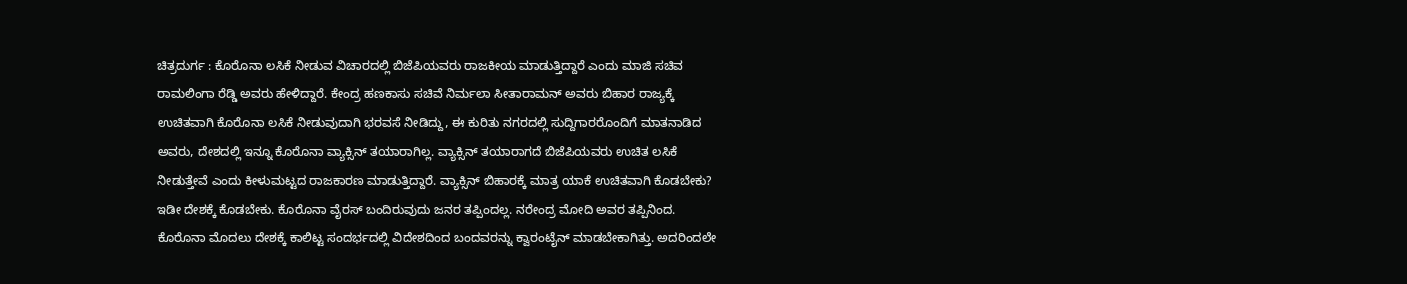ಚಿತ್ರದುರ್ಗ : ಕೊರೊನಾ ಲಸಿಕೆ ನೀಡುವ ವಿಚಾರದಲ್ಲಿ ಬಿಜೆಪಿಯವರು ರಾಜಕೀಯ ಮಾಡುತ್ತಿದ್ದಾರೆ ಎಂದು ಮಾಜಿ ಸಚಿವ ರಾಮಲಿಂಗಾ ರೆಡ್ಡಿ ಅವರು ಹೇಳಿದ್ದಾರೆ. ಕೇಂದ್ರ ಹಣಕಾಸು ಸಚಿವೆ ನಿರ್ಮಲಾ ಸೀತಾರಾಮನ್ ಅವರು ಬಿಹಾರ ರಾಜ್ಯಕ್ಕೆ ಉಚಿತವಾಗಿ ಕೊರೊನಾ ಲಸಿಕೆ ನೀಡುವುದಾಗಿ ಭರವಸೆ ನೀಡಿದ್ದು, ಈ ಕುರಿತು ನಗರದಲ್ಲಿ ಸುದ್ದಿಗಾರರೊಂದಿಗೆ ಮಾತನಾಡಿದ ಅವರು, ದೇಶದಲ್ಲಿ ಇನ್ನೂ ಕೊರೊನಾ ವ್ಯಾಕ್ಸಿನ್ ತಯಾರಾಗಿಲ್ಲ. ವ್ಯಾಕ್ಸಿನ್ ತಯಾರಾಗದೆ ಬಿಜೆಪಿಯವರು ಉಚಿತ ಲಸಿಕೆ ನೀಡುತ್ತೇವೆ ಎಂದು ಕೀಳುಮಟ್ಟದ ರಾಜಕಾರಣ ಮಾಡುತ್ತಿದ್ದಾರೆ. ವ್ಯಾಕ್ಸಿನ್ ಬಿಹಾರಕ್ಕೆ ಮಾತ್ರ ಯಾಕೆ ಉಚಿತವಾಗಿ ಕೊಡಬೇಕು? ಇಡೀ ದೇಶಕ್ಕೆ ಕೊಡಬೇಕು. ಕೊರೊನಾ ವೈರಸ್ ಬಂದಿರುವುದು ಜನರ ತಪ್ಪಿಂದಲ್ಲ. ನರೇಂದ್ರ ಮೋದಿ ಅವರ ತಪ್ಪಿನಿಂದ. ಕೊರೊನಾ ಮೊದಲು ದೇಶಕ್ಕೆ ಕಾಲಿಟ್ಟ ಸಂದರ್ಭದಲ್ಲಿ ವಿದೇಶದಿಂದ ಬಂದವರನ್ನು ಕ್ವಾರಂಟೈನ್ ಮಾಡಬೇಕಾಗಿತ್ತು. ಅದರಿಂದಲೇ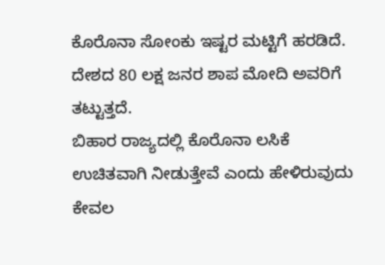ಕೊರೊನಾ ಸೋಂಕು ಇಷ್ಟರ ಮಟ್ಟಿಗೆ ಹರಡಿದೆ. ದೇಶದ 80 ಲಕ್ಷ ಜನರ ಶಾಪ ಮೋದಿ ಅವರಿಗೆ ತಟ್ಟುತ್ತದೆ.
ಬಿಹಾರ ರಾಜ್ಯದಲ್ಲಿ ಕೊರೊನಾ ಲಸಿಕೆ ಉಚಿತವಾಗಿ ನೀಡುತ್ತೇವೆ ಎಂದು ಹೇಳಿರುವುದು ಕೇವಲ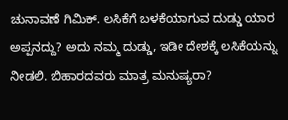ಚುನಾವಣೆ ಗಿಮಿಕ್. ಲಸಿಕೆಗೆ ಬಳಕೆಯಾಗುವ ದುಡ್ಡು ಯಾರ ಅಪ್ಪನದ್ದು? ಅದು ನಮ್ಮ ದುಡ್ಡು, ಇಡೀ ದೇಶಕ್ಕೆ ಲಸಿಕೆಯನ್ನು ನೀಡಲಿ. ಬಿಹಾರದವರು ಮಾತ್ರ ಮನುಷ್ಯರಾ?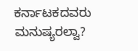ಕರ್ನಾಟಕದವರು ಮನುಷ್ಯರಲ್ವಾ?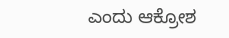ಎಂದು ಆಕ್ರೋಶ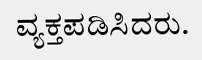ವ್ಯಕ್ತಪಡಿಸಿದರು.